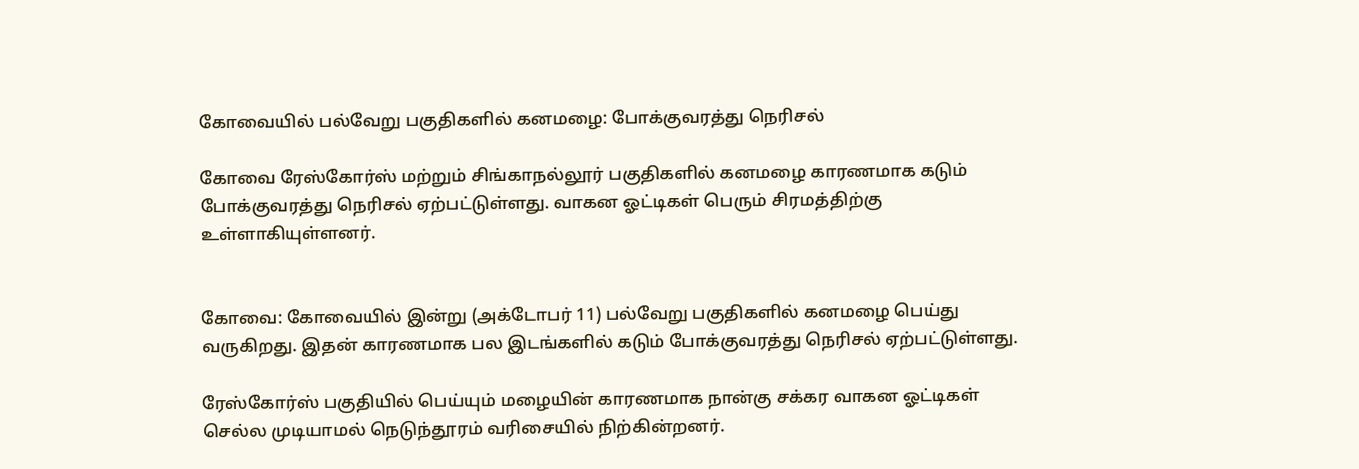கோவையில் பல்வேறு பகுதிகளில் கனமழை: போக்குவரத்து நெரிசல்

கோவை ரேஸ்கோர்ஸ் மற்றும் சிங்காநல்லூர் பகுதிகளில் கனமழை காரணமாக கடும் போக்குவரத்து நெரிசல் ஏற்பட்டுள்ளது. வாகன ஓட்டிகள் பெரும் சிரமத்திற்கு உள்ளாகியுள்ளனர்.


கோவை: கோவையில் இன்று (அக்டோபர் 11) பல்வேறு பகுதிகளில் கனமழை பெய்து வருகிறது. இதன் காரணமாக பல இடங்களில் கடும் போக்குவரத்து நெரிசல் ஏற்பட்டுள்ளது.

ரேஸ்கோர்ஸ் பகுதியில் பெய்யும் மழையின் காரணமாக நான்கு சக்கர வாகன ஓட்டிகள் செல்ல முடியாமல் நெடுந்தூரம் வரிசையில் நிற்கின்றனர்.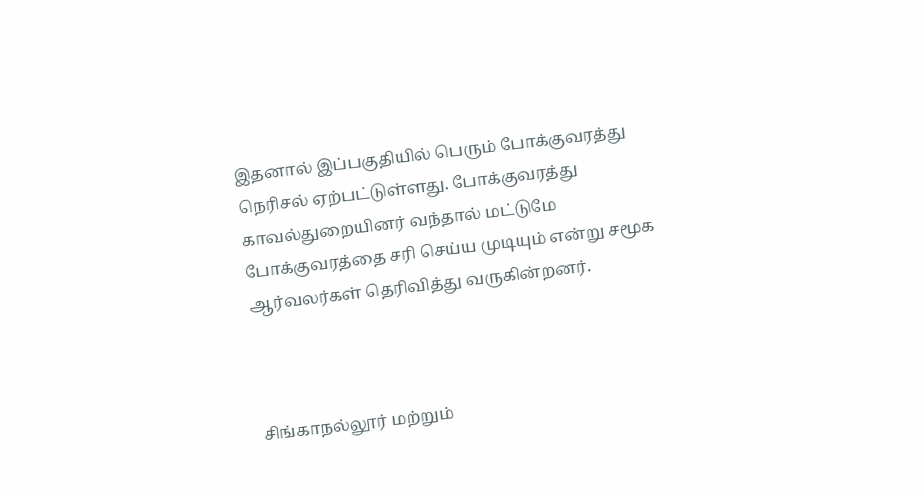இதனால் இப்பகுதியில் பெரும் போக்குவரத்து நெரிசல் ஏற்பட்டுள்ளது. போக்குவரத்து காவல்துறையினர் வந்தால் மட்டுமே போக்குவரத்தை சரி செய்ய முடியும் என்று சமூக ஆர்வலர்கள் தெரிவித்து வருகின்றனர்.



சிங்காநல்லூர் மற்றும்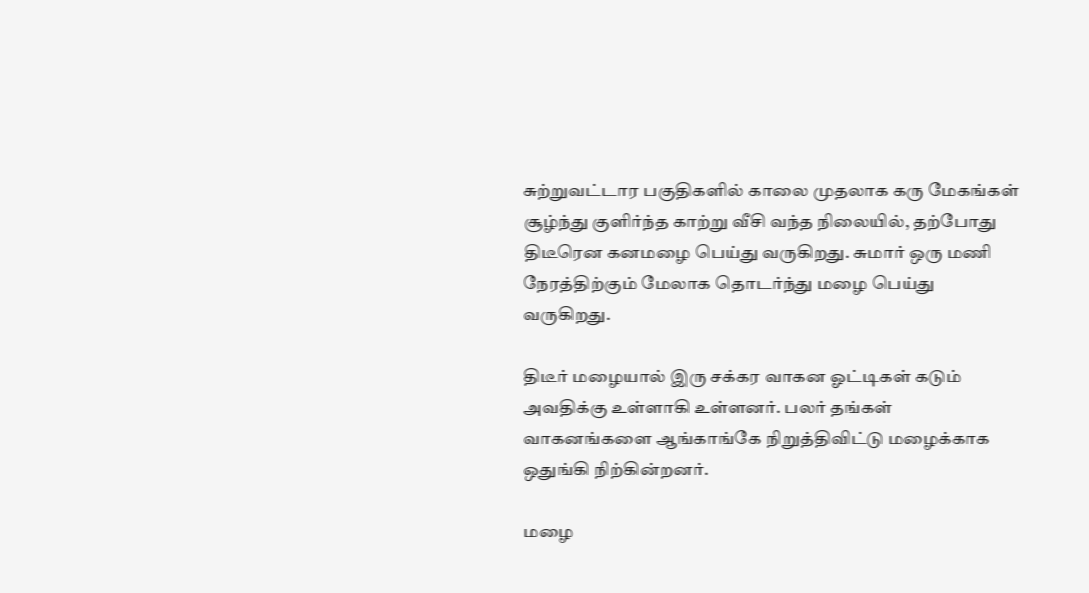சுற்றுவட்டார பகுதிகளில் காலை முதலாக கரு மேகங்கள் சூழ்ந்து குளிர்ந்த காற்று வீசி வந்த நிலையில், தற்போது திடீரென கனமழை பெய்து வருகிறது. சுமார் ஒரு மணி நேரத்திற்கும் மேலாக தொடர்ந்து மழை பெய்து வருகிறது.

திடீர் மழையால் இரு சக்கர வாகன ஓட்டிகள் கடும் அவதிக்கு உள்ளாகி உள்ளனர். பலர் தங்கள் வாகனங்களை ஆங்காங்கே நிறுத்திவிட்டு மழைக்காக ஒதுங்கி நிற்கின்றனர்.

மழை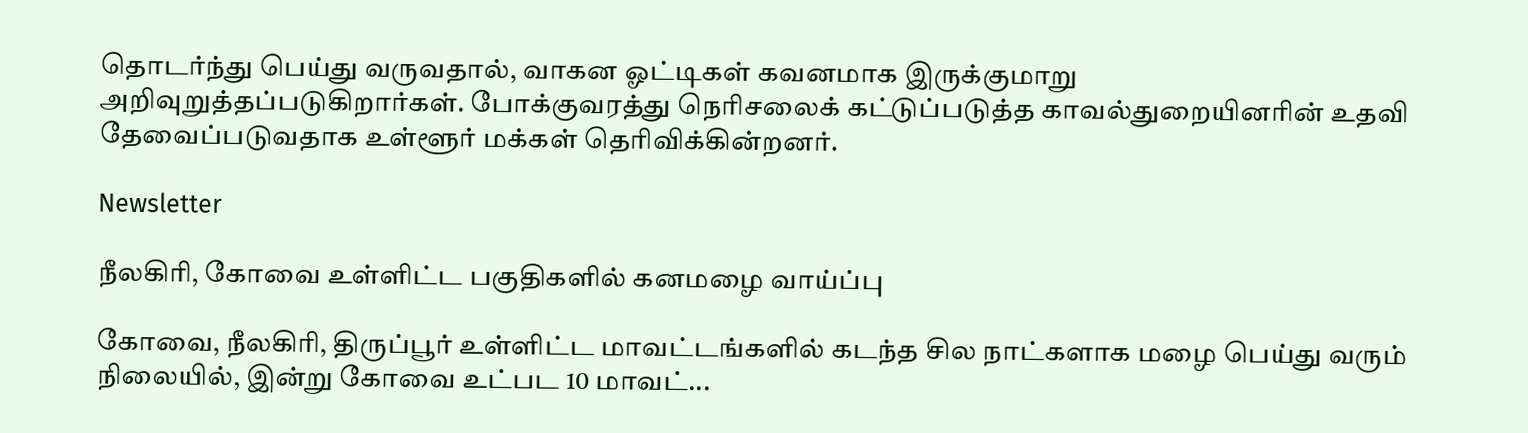தொடர்ந்து பெய்து வருவதால், வாகன ஓட்டிகள் கவனமாக இருக்குமாறு அறிவுறுத்தப்படுகிறார்கள். போக்குவரத்து நெரிசலைக் கட்டுப்படுத்த காவல்துறையினரின் உதவி தேவைப்படுவதாக உள்ளூர் மக்கள் தெரிவிக்கின்றனர்.

Newsletter

நீலகிரி, கோவை உள்ளிட்ட பகுதிகளில் கனமழை வாய்ப்பு

கோவை, நீலகிரி, திருப்பூர் உள்ளிட்ட மாவட்டங்களில் கடந்த சில நாட்களாக மழை பெய்து வரும் நிலையில், இன்று கோவை உட்பட 10 மாவட்...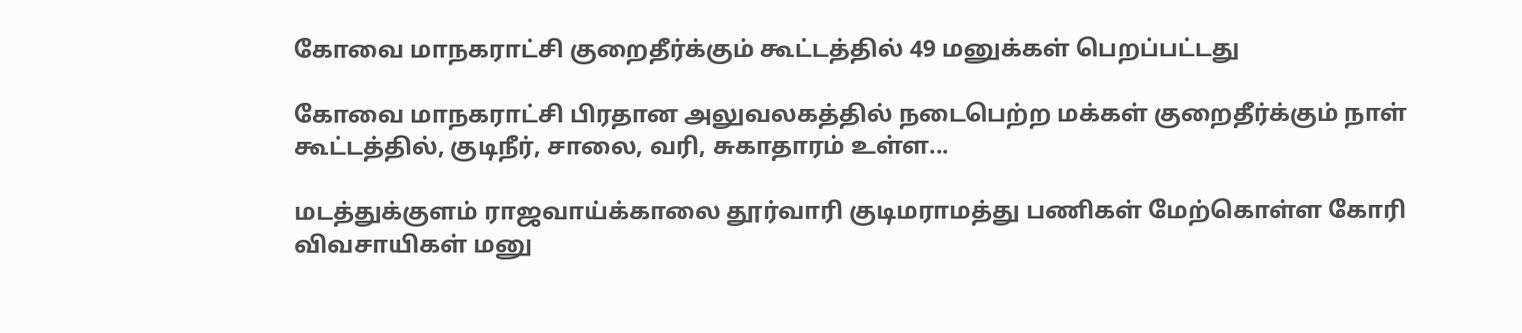கோவை மாநகராட்சி குறைதீர்க்கும் கூட்டத்தில் 49 மனுக்கள் பெறப்பட்டது

கோவை மாநகராட்சி பிரதான அலுவலகத்தில் நடைபெற்ற மக்கள் குறைதீர்க்கும் நாள் கூட்டத்தில், குடிநீர், சாலை, வரி, சுகாதாரம் உள்ள...

மடத்துக்குளம் ராஜவாய்க்காலை தூர்வாரி குடிமராமத்து பணிகள் மேற்கொள்ள கோரி விவசாயிகள் மனு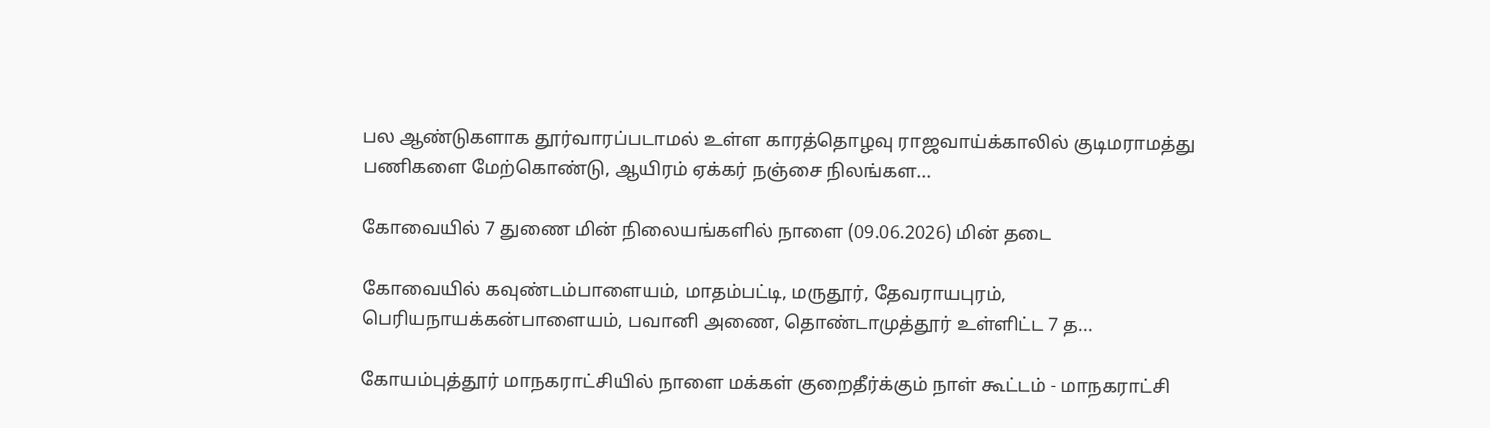பல ஆண்டுகளாக தூர்வாரப்படாமல் உள்ள காரத்தொழவு ராஜவாய்க்காலில் குடிமராமத்து பணிகளை மேற்கொண்டு, ஆயிரம் ஏக்கர் நஞ்சை நிலங்கள...

கோவையில் 7 துணை மின் நிலையங்களில் நாளை (09.06.2026) மின் தடை

கோவையில் கவுண்டம்பாளையம், மாதம்பட்டி, மருதூர், தேவராயபுரம், பெரியநாயக்கன்பாளையம், பவானி அணை, தொண்டாமுத்தூர் உள்ளிட்ட 7 த...

கோயம்புத்தூர் மாநகராட்சியில் நாளை மக்கள் குறைதீர்க்கும் நாள் கூட்டம் - மாநகராட்சி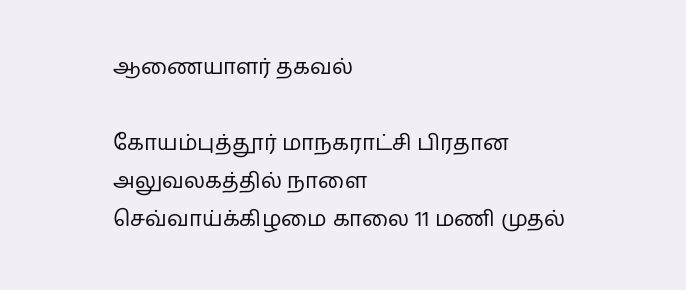ஆணையாளர் தகவல்

கோயம்புத்தூர் மாநகராட்சி பிரதான அலுவலகத்தில் நாளை செவ்வாய்க்கிழமை காலை 11 மணி முதல்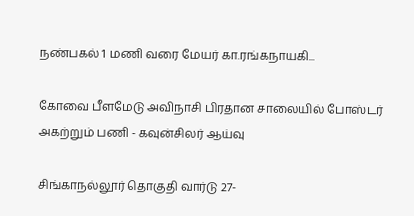நண்பகல் 1 மணி வரை மேயர் கா.ரங்கநாயகி...

கோவை பீளமேடு அவிநாசி பிரதான சாலையில் போஸ்டர் அகற்றும் பணி - கவுன்சிலர் ஆய்வு

சிங்காநல்லூர் தொகுதி வார்டு 27-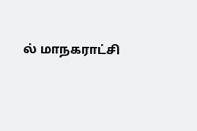ல் மாநகராட்சி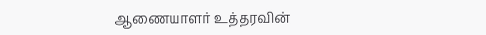ஆணையாளர் உத்தரவின்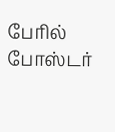பேரில் போஸ்டர்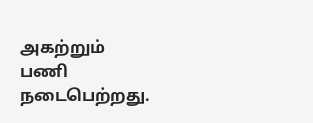அகற்றும் பணி நடைபெற்றது.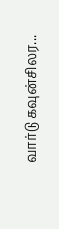வார்டு கவுன்சிலர...